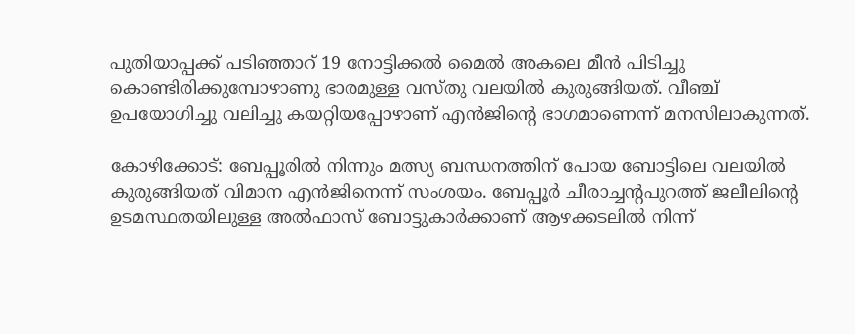പുതിയാപ്പക്ക് പടിഞ്ഞാറ് 19 നോട്ടിക്കല്‍ മൈല്‍ അകലെ മീന്‍ പിടിച്ചു കൊണ്ടിരിക്കുമ്പോഴാണു ഭാരമുള്ള വസ്തു വലയില്‍ കുരുങ്ങിയത്. വീഞ്ച് ഉപയോഗിച്ചു വലിച്ചു കയറ്റിയപ്പോഴാണ് എന്‍ജിന്റെ ഭാഗമാണെന്ന് മനസിലാകുന്നത്.

കോഴിക്കോട്: ബേപ്പൂരില്‍ നിന്നും മത്സ്യ ബന്ധനത്തിന് പോയ ബോട്ടിലെ വലയില്‍ കുരുങ്ങിയത് വിമാന എന്‍ജിനെന്ന് സംശയം. ബേപ്പൂര്‍ ചീരാച്ചന്റപുറത്ത് ജലീലിന്റെ ഉടമസ്ഥതയിലുള്ള അല്‍ഫാസ് ബോട്ടുകാര്‍ക്കാണ് ആഴക്കടലില്‍ നിന്ന്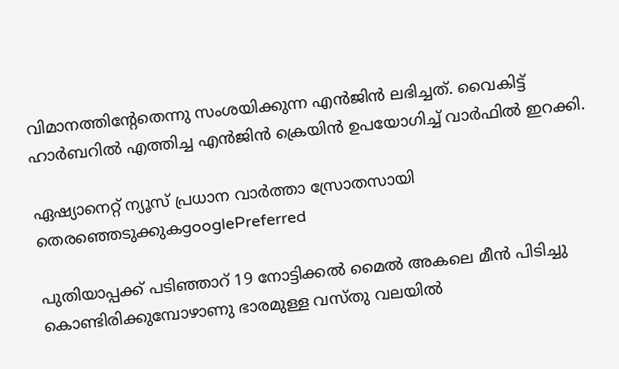വിമാനത്തിന്റേതെന്നു സംശയിക്കുന്ന എന്‍ജിന്‍ ലഭിച്ചത്. വൈകിട്ട് ഹാര്‍ബറില്‍ എത്തിച്ച എന്‍ജിന്‍ ക്രെയിന്‍ ഉപയോഗിച്ച് വാര്‍ഫില്‍ ഇറക്കി.

ഏഷ്യാനെറ്റ് ന്യൂസ് പ്രധാന വാർത്താ സ്രോതസായി തെരഞ്ഞെടുക്കുകgooglePreferred

പുതിയാപ്പക്ക് പടിഞ്ഞാറ് 19 നോട്ടിക്കല്‍ മൈല്‍ അകലെ മീന്‍ പിടിച്ചു കൊണ്ടിരിക്കുമ്പോഴാണു ഭാരമുള്ള വസ്തു വലയില്‍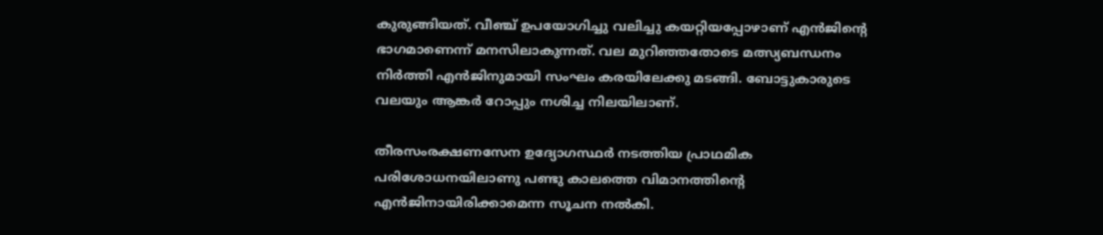കുരുങ്ങിയത്. വീഞ്ച് ഉപയോഗിച്ചു വലിച്ചു കയറ്റിയപ്പോഴാണ് എന്‍ജിന്റെ ഭാഗമാണെന്ന് മനസിലാകുന്നത്. വല മുറിഞ്ഞതോടെ മത്സ്യബന്ധനം നിര്‍ത്തി എന്‍ജിനുമായി സംഘം കരയിലേക്കു മടങ്ങി. ബോട്ടുകാരുടെ വലയും ആങ്കര്‍ റോപ്പും നശിച്ച നിലയിലാണ്.

തീരസംരക്ഷണസേന ഉദ്യോഗസ്ഥര്‍ നടത്തിയ പ്രാഥമിക പരിശോധനയിലാണു പണ്ടു കാലത്തെ വിമാനത്തിന്റെ എന്‍ജിനായിരിക്കാമെന്ന സൂചന നല്‍കി.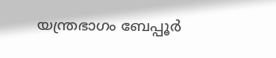യന്ത്രഭാഗം ബേപ്പൂര്‍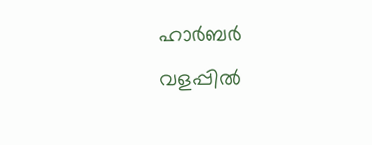ഹാര്‍ബര്‍ വളപ്പില്‍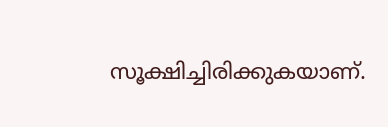സൂക്ഷിച്ചിരിക്കുകയാണ്.